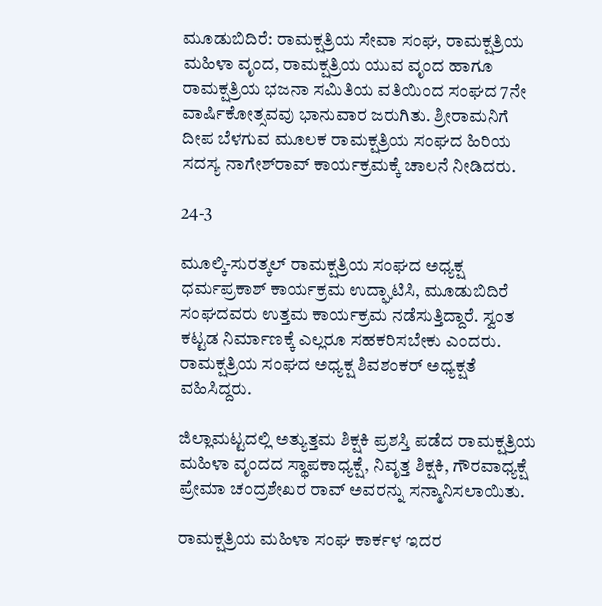ಮೂಡುಬಿದಿರೆ: ರಾಮಕ್ಷತ್ರಿಯ ಸೇವಾ ಸಂಘ, ರಾಮಕ್ಷತ್ರಿಯ ಮಹಿಳಾ ವೃಂದ, ರಾಮಕ್ಷತ್ರಿಯ ಯುವ ವೃಂದ ಹಾಗೂ ರಾಮಕ್ಷತ್ರಿಯ ಭಜನಾ ಸಮಿತಿಯ ವತಿಯಿಂದ ಸಂಘದ 7ನೇ ವಾರ್ಷಿಕೋತ್ಸವವು ಭಾನುವಾರ ಜರುಗಿತು. ಶ್ರೀರಾಮನಿಗೆ ದೀಪ ಬೆಳಗುವ ಮೂಲಕ ರಾಮಕ್ಷತ್ರಿಯ ಸಂಘದ ಹಿರಿಯ ಸದಸ್ಯ ನಾಗೇಶ್‍ರಾವ್ ಕಾರ್ಯಕ್ರಮಕ್ಕೆ ಚಾಲನೆ ನೀಡಿದರು.

24-3

ಮೂಲ್ಕಿ-ಸುರತ್ಕಲ್ ರಾಮಕ್ಷತ್ರಿಯ ಸಂಘದ ಅಧ್ಯಕ್ಷ ಧರ್ಮಪ್ರಕಾಶ್ ಕಾರ್ಯಕ್ರಮ ಉದ್ಘಾಟಿಸಿ, ಮೂಡುಬಿದಿರೆ ಸಂಘದವರು ಉತ್ತಮ ಕಾರ್ಯಕ್ರಮ ನಡೆಸುತ್ತಿದ್ದಾರೆ. ಸ್ವಂತ ಕಟ್ಟಡ ನಿರ್ಮಾಣಕ್ಕೆ ಎಲ್ಲರೂ ಸಹಕರಿಸಬೇಕು ಎಂದರು. ರಾಮಕ್ಷತ್ರಿಯ ಸಂಘದ ಅಧ್ಯಕ್ಷ ಶಿವಶಂಕರ್ ಅಧ್ಯಕ್ಷತೆ ವಹಿಸಿದ್ದರು.

ಜಿಲ್ಲಾಮಟ್ಟದಲ್ಲಿ ಅತ್ಯುತ್ತಮ ಶಿಕ್ಷಕಿ ಪ್ರಶಸ್ತಿ ಪಡೆದ ರಾಮಕ್ಷತ್ರಿಯ ಮಹಿಳಾ ವೃಂದದ ಸ್ಥಾಪಕಾಧ್ಯಕ್ಷೆ, ನಿವೃತ್ತ ಶಿಕ್ಷಕಿ, ಗೌರವಾಧ್ಯಕ್ಷೆ ಪ್ರೇಮಾ ಚಂದ್ರಶೇಖರ ರಾವ್ ಅವರನ್ನು ಸನ್ಮಾನಿಸಲಾಯಿತು.

ರಾಮಕ್ಷತ್ರಿಯ ಮಹಿಳಾ ಸಂಘ ಕಾರ್ಕಳ ಇದರ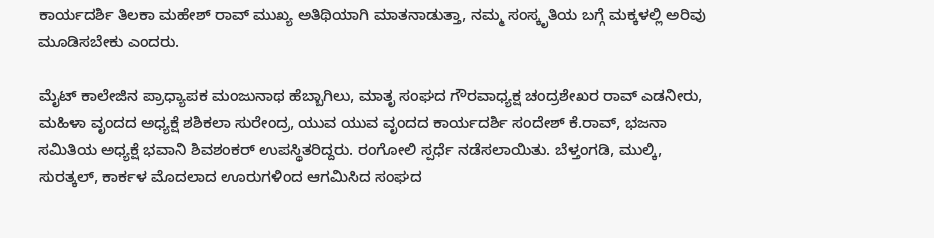ಕಾರ್ಯದರ್ಶಿ ತಿಲಕಾ ಮಹೇಶ್ ರಾವ್ ಮುಖ್ಯ ಅತಿಥಿಯಾಗಿ ಮಾತನಾಡುತ್ತಾ, ನಮ್ಮ ಸಂಸ್ಕೃತಿಯ ಬಗ್ಗೆ ಮಕ್ಕಳಲ್ಲಿ ಅರಿವು ಮೂಡಿಸಬೇಕು ಎಂದರು.

ಮೈಟ್ ಕಾಲೇಜಿನ ಪ್ರಾಧ್ಯಾಪಕ ಮಂಜುನಾಥ ಹೆಬ್ಬಾಗಿಲು, ಮಾತೃ ಸಂಘದ ಗೌರವಾಧ್ಯಕ್ಷ ಚಂದ್ರಶೇಖರ ರಾವ್ ಎಡನೀರು, ಮಹಿಳಾ ವೃಂದದ ಅಧ್ಯಕ್ಷೆ ಶಶಿಕಲಾ ಸುರೇಂದ್ರ, ಯುವ ಯುವ ವೃಂದದ ಕಾರ್ಯದರ್ಶಿ ಸಂದೇಶ್ ಕೆ.ರಾವ್, ಭಜನಾ ಸಮಿತಿಯ ಅಧ್ಯಕ್ಷೆ ಭವಾನಿ ಶಿವಶಂಕರ್ ಉಪಸ್ಥಿತರಿದ್ದರು. ರಂಗೋಲಿ ಸ್ಪರ್ಧೆ ನಡೆಸಲಾಯಿತು. ಬೆಳ್ತಂಗಡಿ, ಮುಲ್ಕಿ, ಸುರತ್ಕಲ್, ಕಾರ್ಕಳ ಮೊದಲಾದ ಊರುಗಳಿಂದ ಆಗಮಿಸಿದ ಸಂಘದ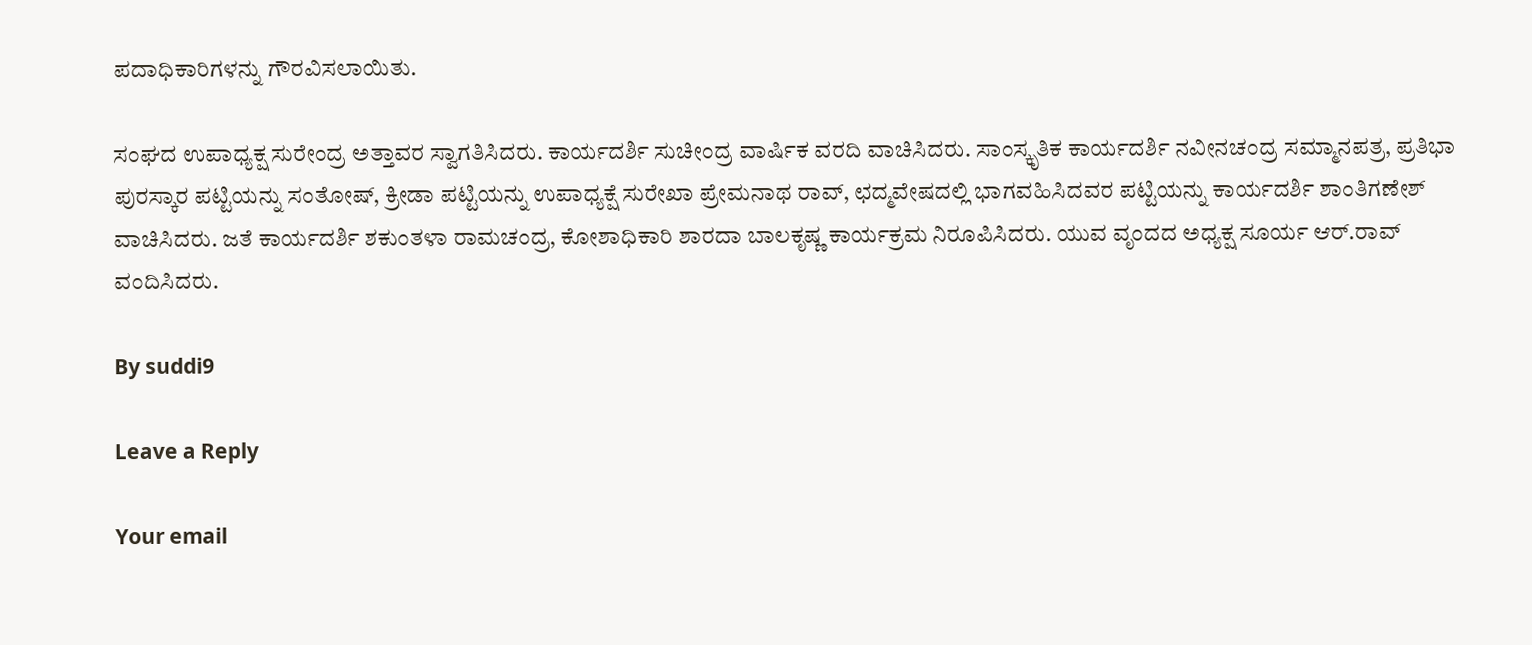ಪದಾಧಿಕಾರಿಗಳನ್ನು ಗೌರವಿಸಲಾಯಿತು.

ಸಂಘದ ಉಪಾಧ್ಯಕ್ಷ ಸುರೇಂದ್ರ ಅತ್ತಾವರ ಸ್ವಾಗತಿಸಿದರು. ಕಾರ್ಯದರ್ಶಿ ಸುಚೀಂದ್ರ ವಾರ್ಷಿಕ ವರದಿ ವಾಚಿಸಿದರು. ಸಾಂಸ್ಕೃತಿಕ ಕಾರ್ಯದರ್ಶಿ ನವೀನಚಂದ್ರ ಸಮ್ಮಾನಪತ್ರ, ಪ್ರತಿಭಾ ಪುರಸ್ಕಾರ ಪಟ್ಟಿಯನ್ನು ಸಂತೋಷ್, ಕ್ರೀಡಾ ಪಟ್ಟಿಯನ್ನು ಉಪಾಧ್ಯಕ್ಷೆ ಸುರೇಖಾ ಪ್ರೇಮನಾಥ ರಾವ್, ಛದ್ಮವೇಷದಲ್ಲಿ ಭಾಗವಹಿಸಿದವರ ಪಟ್ಟಿಯನ್ನು ಕಾರ್ಯದರ್ಶಿ ಶಾಂತಿಗಣೇಶ್ ವಾಚಿಸಿದರು. ಜತೆ ಕಾರ್ಯದರ್ಶಿ ಶಕುಂತಳಾ ರಾಮಚಂದ್ರ, ಕೋಶಾಧಿಕಾರಿ ಶಾರದಾ ಬಾಲಕೃಷ್ಣ ಕಾರ್ಯಕ್ರಮ ನಿರೂಪಿಸಿದರು. ಯುವ ವೃಂದದ ಅಧ್ಯಕ್ಷ ಸೂರ್ಯ ಆರ್.ರಾವ್ ವಂದಿಸಿದರು.

By suddi9

Leave a Reply

Your email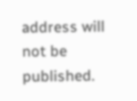address will not be published.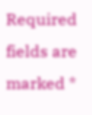Required fields are marked *